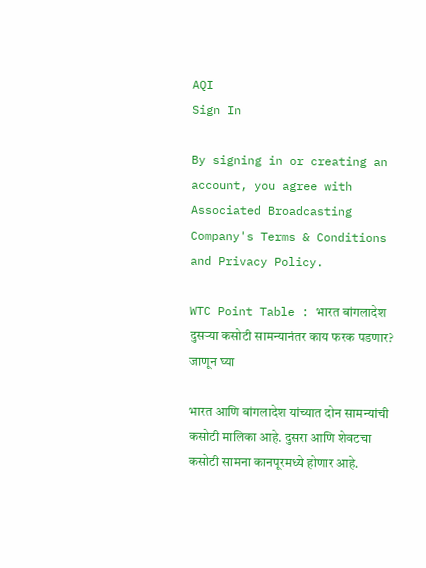AQI
Sign In

By signing in or creating an account, you agree with Associated Broadcasting Company's Terms & Conditions and Privacy Policy.

WTC Point Table : भारत बांगलादेश दुसऱ्या कसोटी सामन्यानंतर काय फरक पडणार? जाणून घ्या

भारत आणि बांगलादेश यांच्यात दोन सामन्यांची कसोटी मालिका आहे. दुसरा आणि शेवटचा कसोटी सामना कानपूरमध्ये होणार आहे.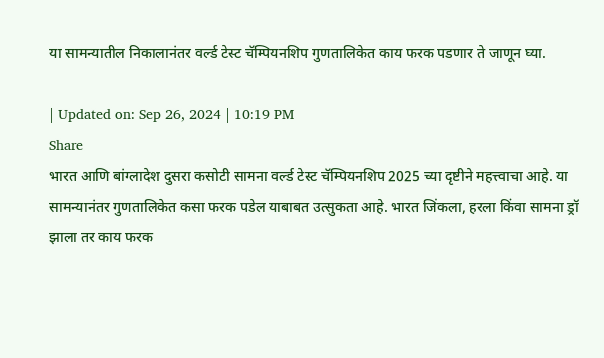या सामन्यातील निकालानंतर वर्ल्ड टेस्ट चॅम्पियनशिप गुणतालिकेत काय फरक पडणार ते जाणून घ्या.

| Updated on: Sep 26, 2024 | 10:19 PM
Share
भारत आणि बांग्लादेश दुसरा कसोटी सामना वर्ल्ड टेस्ट चॅम्पियनशिप 2025 च्या दृष्टीने महत्त्वाचा आहे. या सामन्यानंतर गुणतालिकेत कसा फरक पडेल याबाबत उत्सुकता आहे. भारत जिंकला, हरला किंवा सामना ड्रॉ झाला तर काय फरक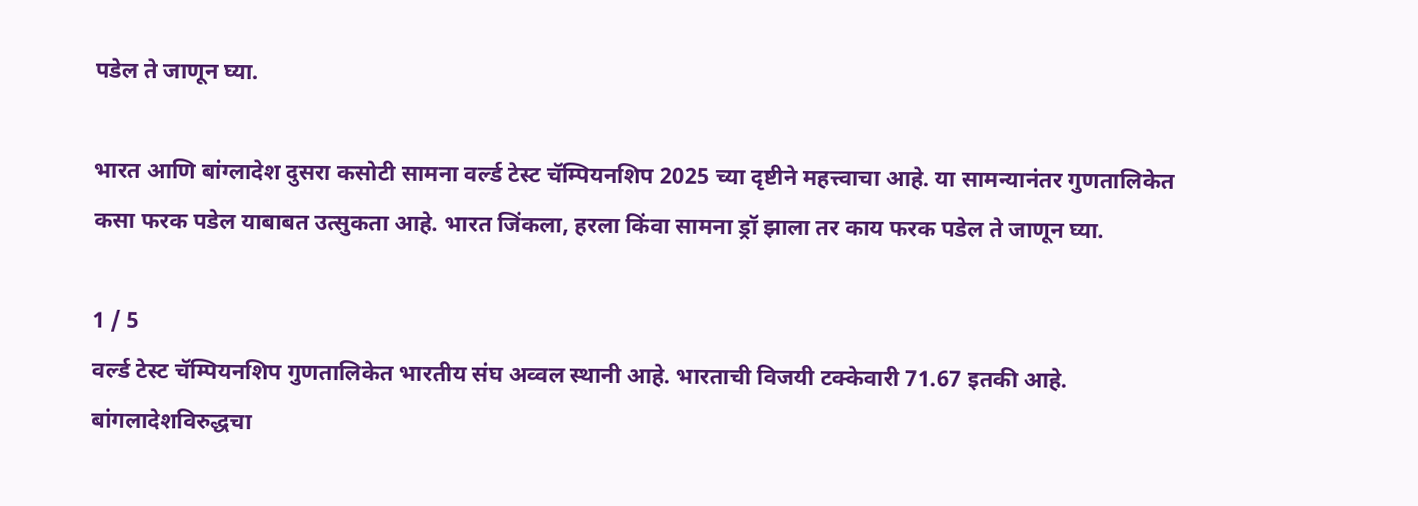पडेल ते जाणून घ्या.

भारत आणि बांग्लादेश दुसरा कसोटी सामना वर्ल्ड टेस्ट चॅम्पियनशिप 2025 च्या दृष्टीने महत्त्वाचा आहे. या सामन्यानंतर गुणतालिकेत कसा फरक पडेल याबाबत उत्सुकता आहे. भारत जिंकला, हरला किंवा सामना ड्रॉ झाला तर काय फरक पडेल ते जाणून घ्या.

1 / 5
वर्ल्ड टेस्ट चॅम्पियनशिप गुणतालिकेत भारतीय संघ अव्वल स्थानी आहे. भारताची विजयी टक्केवारी 71.67 इतकी आहे. बांगलादेशविरुद्धचा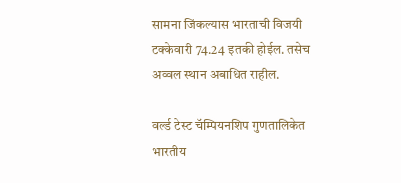सामना जिंकल्यास भारताची विजयी टक्केवारी 74.24 इतकी होईल. तसेच अव्वल स्थान अबाधित राहील.

वर्ल्ड टेस्ट चॅम्पियनशिप गुणतालिकेत भारतीय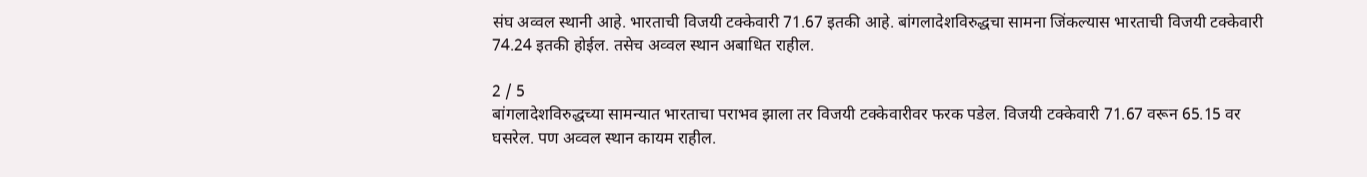संघ अव्वल स्थानी आहे. भारताची विजयी टक्केवारी 71.67 इतकी आहे. बांगलादेशविरुद्धचा सामना जिंकल्यास भारताची विजयी टक्केवारी 74.24 इतकी होईल. तसेच अव्वल स्थान अबाधित राहील.

2 / 5
बांगलादेशविरुद्धच्या सामन्यात भारताचा पराभव झाला तर विजयी टक्केवारीवर फरक पडेल. विजयी टक्केवारी 71.67 वरून 65.15 वर घसरेल. पण अव्वल स्थान कायम राहील.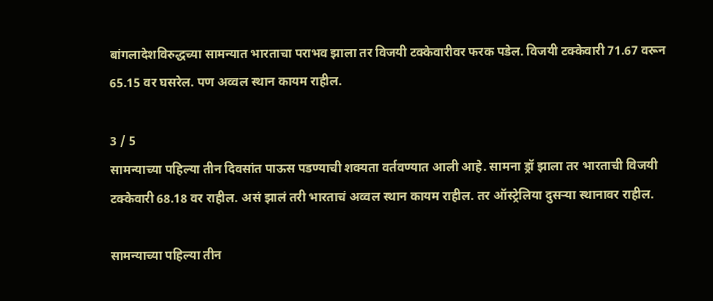बांगलादेशविरुद्धच्या सामन्यात भारताचा पराभव झाला तर विजयी टक्केवारीवर फरक पडेल. विजयी टक्केवारी 71.67 वरून 65.15 वर घसरेल. पण अव्वल स्थान कायम राहील.

3 / 5
सामन्याच्या पहिल्या तीन दिवसांत पाऊस पडण्याची शक्यता वर्तवण्यात आली आहे. सामना ड्रॉ झाला तर भारताची विजयी टक्केवारी 68.18 वर राहील. असं झालं तरी भारताचं अव्वल स्थान कायम राहील. तर ऑस्ट्रेलिया दुसऱ्या स्थानावर राहील.

सामन्याच्या पहिल्या तीन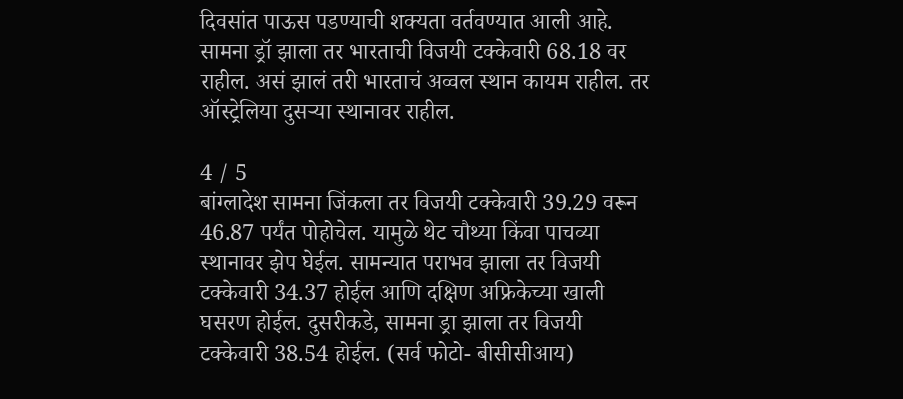दिवसांत पाऊस पडण्याची शक्यता वर्तवण्यात आली आहे. सामना ड्रॉ झाला तर भारताची विजयी टक्केवारी 68.18 वर राहील. असं झालं तरी भारताचं अव्वल स्थान कायम राहील. तर ऑस्ट्रेलिया दुसऱ्या स्थानावर राहील.

4 / 5
बांग्लादेश सामना जिंकला तर विजयी टक्केवारी 39.29 वरून 46.87 पर्यंत पोहोचेल. यामुळे थेट चौथ्या किंवा पाचव्या स्थानावर झेप घेईल. सामन्यात पराभव झाला तर विजयी टक्केवारी 34.37 होईल आणि दक्षिण अफ्रिकेच्या खाली घसरण होईल. दुसरीकडे, सामना ड्रा झाला तर विजयी टक्केवारी 38.54 होईल. (सर्व फोटो- बीसीसीआय)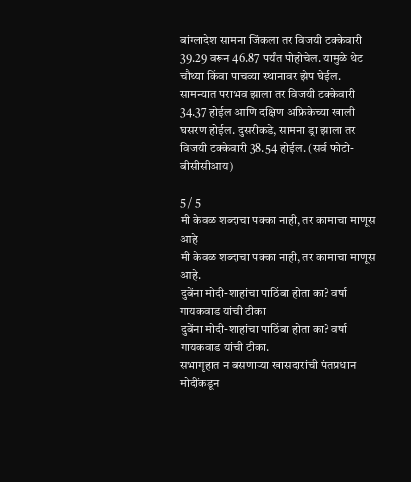बांग्लादेश सामना जिंकला तर विजयी टक्केवारी 39.29 वरून 46.87 पर्यंत पोहोचेल. यामुळे थेट चौथ्या किंवा पाचव्या स्थानावर झेप घेईल. सामन्यात पराभव झाला तर विजयी टक्केवारी 34.37 होईल आणि दक्षिण अफ्रिकेच्या खाली घसरण होईल. दुसरीकडे, सामना ड्रा झाला तर विजयी टक्केवारी 38.54 होईल. (सर्व फोटो- बीसीसीआय)

5 / 5
मी केवळ शब्दाचा पक्का नाही, तर कामाचा माणूस आहे
मी केवळ शब्दाचा पक्का नाही, तर कामाचा माणूस आहे.
दुबेंना मोदी-शाहांचा पाठिंबा होता का? वर्षा गायकवाड यांची टीका
दुबेंना मोदी-शाहांचा पाठिंबा होता का? वर्षा गायकवाड यांची टीका.
सभागृहात न बसणाऱ्या खासदारांची पंतप्रधान मोदींकडून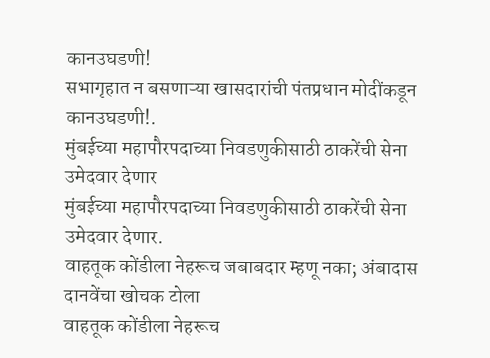कानउघडणी!
सभागृहात न बसणाऱ्या खासदारांची पंतप्रधान मोदींकडून कानउघडणी!.
मुंबईच्या महापौरपदाच्या निवडणुकीसाठी ठाकरेंची सेना उमेदवार देणार
मुंबईच्या महापौरपदाच्या निवडणुकीसाठी ठाकरेंची सेना उमेदवार देणार.
वाहतूक कोंडीला नेहरूच जबाबदार म्हणू नका; अंबादास दानवेंचा खोचक टोला
वाहतूक कोंडीला नेहरूच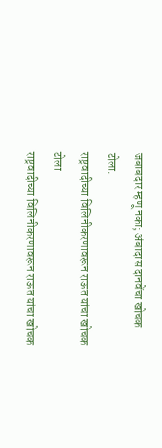जबाबदार म्हणू नका; अंबादास दानवेंचा खोचक टोला.
राष्ट्रवादीच्या विलिनीकरणावरून राऊत यांचा खोचक टोला
राष्ट्रवादीच्या विलिनीकरणावरून राऊत यांचा खोचक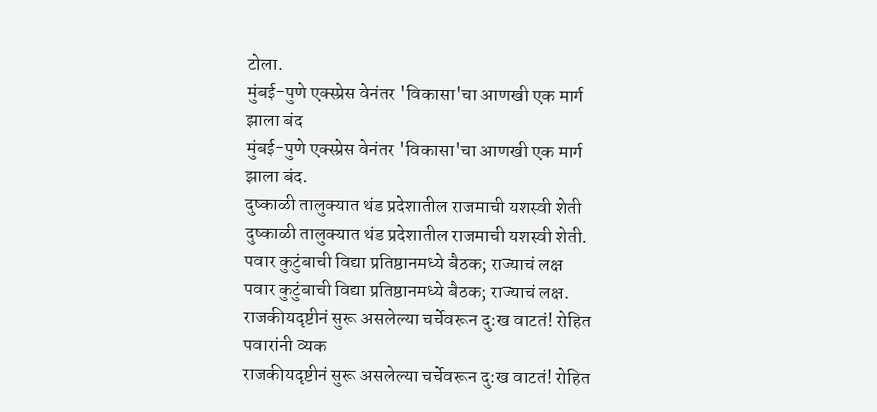टोला.
मुंबई-पुणे एक्स्प्रेस वेनंतर 'विकासा'चा आणखी एक मार्ग झाला बंद
मुंबई-पुणे एक्स्प्रेस वेनंतर 'विकासा'चा आणखी एक मार्ग झाला बंद.
दुष्काळी तालुक्यात थंड प्रदेशातील राजमाची यशस्वी शेती
दुष्काळी तालुक्यात थंड प्रदेशातील राजमाची यशस्वी शेती.
पवार कुटुंबाची विद्या प्रतिष्ठानमध्ये बैठक; राज्याचं लक्ष
पवार कुटुंबाची विद्या प्रतिष्ठानमध्ये बैठक; राज्याचं लक्ष.
राजकीयदृष्टीनं सुरू असलेल्या चर्चेवरून दु:ख वाटतं! रोहित पवारांनी व्यक
राजकीयदृष्टीनं सुरू असलेल्या चर्चेवरून दु:ख वाटतं! रोहित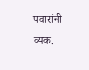पवारांनी व्यक.